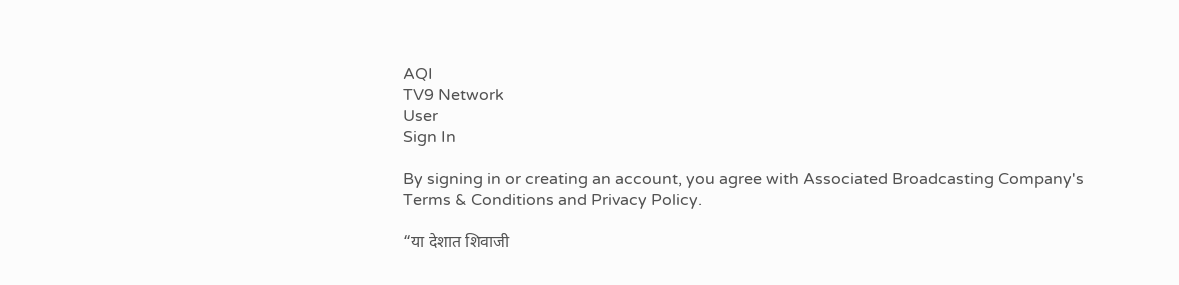AQI
TV9 Network
User
Sign In

By signing in or creating an account, you agree with Associated Broadcasting Company's Terms & Conditions and Privacy Policy.

“या देशात शिवाजी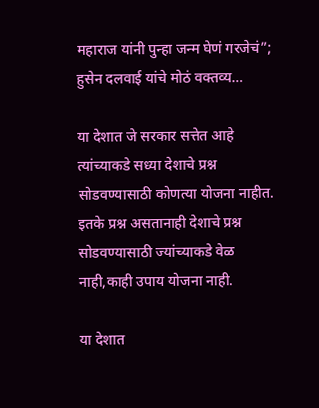महाराज यांनी पुन्हा जन्म घेणं गरजेचं”; हुसेन दलवाई यांचे मोठं वक्तव्य…

या देशात जे सरकार सत्तेत आहे त्यांच्याकडे सध्या देशाचे प्रश्न सोडवण्यासाठी कोणत्या योजना नाहीत. इतके प्रश्न असतानाही देशाचे प्रश्न सोडवण्यासाठी ज्यांच्याकडे वेळ नाही,काही उपाय योजना नाही.

या देशात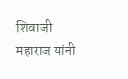शिवाजी महाराज यांनी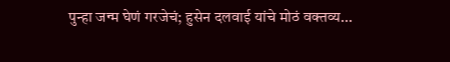पुन्हा जन्म घेणं गरजेचं; हुसेन दलवाई यांचे मोठं वक्तव्य...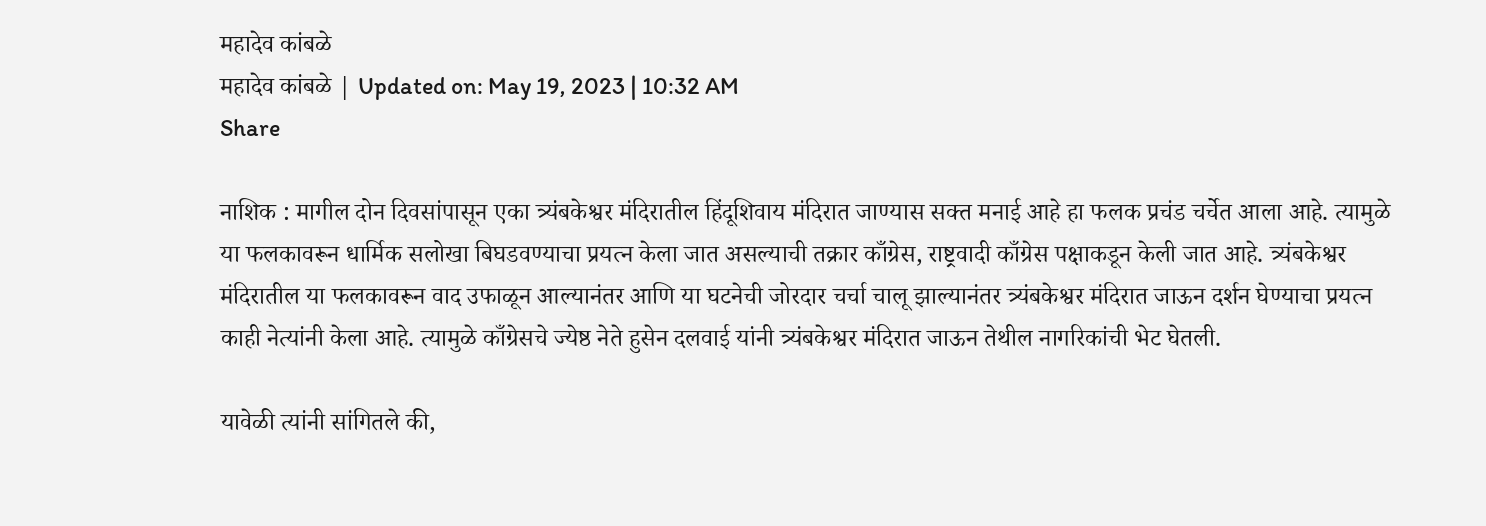महादेव कांबळे
महादेव कांबळे | Updated on: May 19, 2023 | 10:32 AM
Share

नाशिक : मागील दोन दिवसांपासून एका त्र्यंबकेश्वर मंदिरातील हिंदूशिवाय मंदिरात जाण्यास सक्त मनाई आहे हा फलक प्रचंड चर्चेत आला आहे. त्यामुळे या फलकावरून धार्मिक सलोखा बिघडवण्याचा प्रयत्न केला जात असल्याची तक्रार काँग्रेस, राष्ट्रवादी काँग्रेस पक्षाकडून केली जात आहे. त्र्यंबकेश्वर मंदिरातील या फलकावरून वाद उफाळून आल्यानंतर आणि या घटनेची जोरदार चर्चा चालू झाल्यानंतर त्र्यंबकेश्वर मंदिरात जाऊन दर्शन घेण्याचा प्रयत्न काही नेत्यांनी केला आहे. त्यामुळे काँग्रेसचे ज्येष्ठ नेते हुसेन दलवाई यांनी त्र्यंबकेश्वर मंदिरात जाऊन तेथील नागरिकांची भेट घेतली.

यावेळी त्यांनी सांगितले की,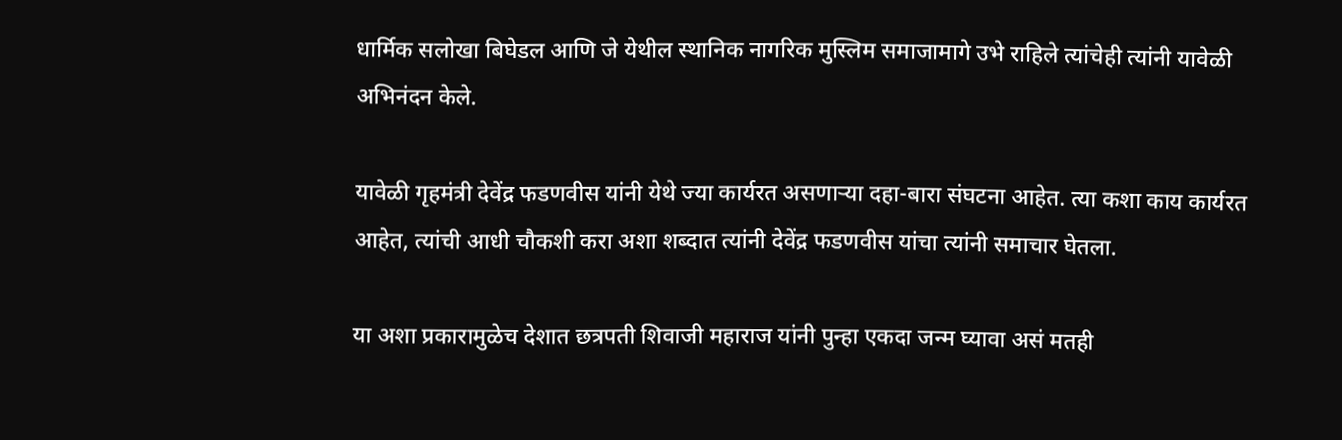धार्मिक सलोखा बिघेडल आणि जे येथील स्थानिक नागरिक मुस्लिम समाजामागे उभे राहिले त्यांचेही त्यांनी यावेळी अभिनंदन केले.

यावेळी गृहमंत्री देवेंद्र फडणवीस यांनी येथे ज्या कार्यरत असणाऱ्या दहा-बारा संघटना आहेत. त्या कशा काय कार्यरत आहेत, त्यांची आधी चौकशी करा अशा शब्दात त्यांनी देवेंद्र फडणवीस यांचा त्यांनी समाचार घेतला.

या अशा प्रकारामुळेच देशात छत्रपती शिवाजी महाराज यांनी पुन्हा एकदा जन्म घ्यावा असं मतही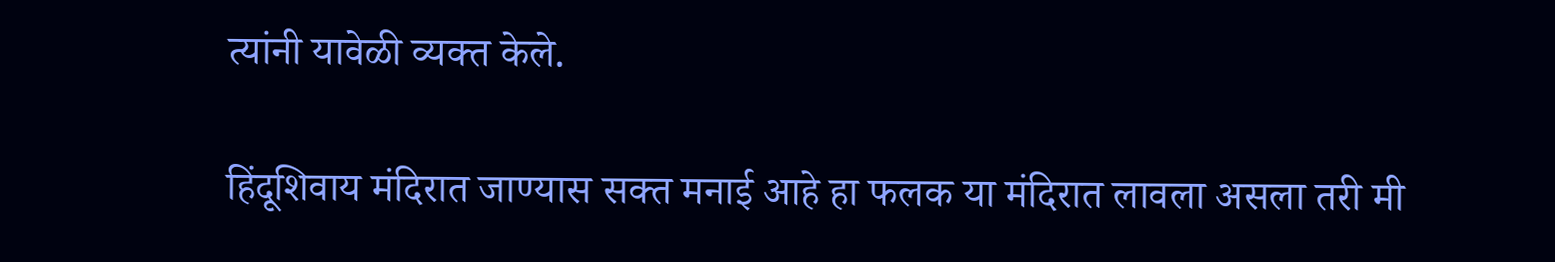त्यांनी यावेळी व्यक्त केले.

हिंदूशिवाय मंदिरात जाण्यास सक्त मनाई आहे हा फलक या मंदिरात लावला असला तरी मी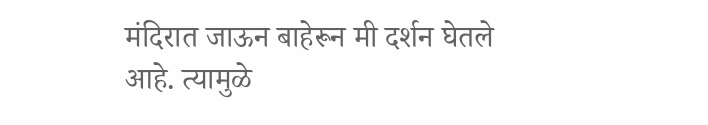मंदिरात जाऊन बाहेरून मी दर्शन घेतले आहे. त्यामुळे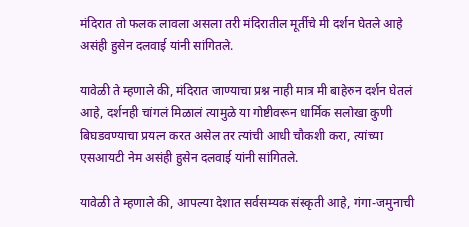मंदिरात तो फलक लावला असला तरी मंदिरातील मूर्तीचे मी दर्शन घेतले आहे असंही हुसेन दलवाई यांनी सांगितले.

यावेळी ते म्हणाले की, मंदिरात जाण्याचा प्रश्न नाही मात्र मी बाहेरुन दर्शन घेतलं आहे, दर्शनही चांगलं मिळालं त्यामुळे या गोष्टीवरून धार्मिक सलोखा कुणी बिघडवण्याचा प्रयत्न करत असेल तर त्यांची आधी चौकशी करा, त्यांच्या एसआयटी नेम असंही हुसेन दलवाई यांनी सांगितले.

यावेळी ते म्हणाले की, आपल्या देशात सर्वसम्यक संस्कृती आहे, गंगा-जमुनाची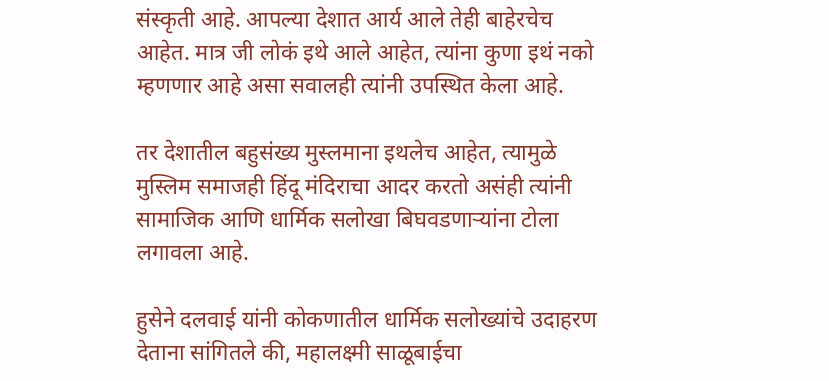संस्कृती आहे. आपल्या देशात आर्य आले तेही बाहेरचेच आहेत. मात्र जी लोकं इथे आले आहेत, त्यांना कुणा इथं नको म्हणणार आहे असा सवालही त्यांनी उपस्थित केला आहे.

तर देशातील बहुसंख्य मुस्लमाना इथलेच आहेत, त्यामुळे मुस्लिम समाजही हिंदू मंदिराचा आदर करतो असंही त्यांनी सामाजिक आणि धार्मिक सलोखा बिघवडणाऱ्यांना टोला लगावला आहे.

हुसेने दलवाई यांनी कोकणातील धार्मिक सलोख्यांचे उदाहरण देताना सांगितले की, महालक्ष्मी साळूबाईचा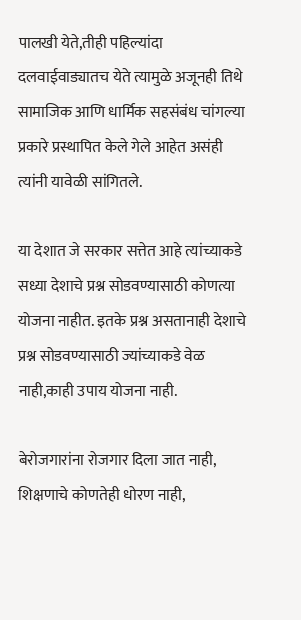पालखी येते,तीही पहिल्यांदा दलवाईवाड्यातच येते त्यामुळे अजूनही तिथे सामाजिक आणि धार्मिक सहसंबंध चांगल्या प्रकारे प्रस्थापित केले गेले आहेत असंही त्यांनी यावेळी सांगितले.

या देशात जे सरकार सत्तेत आहे त्यांच्याकडे सध्या देशाचे प्रश्न सोडवण्यासाठी कोणत्या योजना नाहीत. इतके प्रश्न असतानाही देशाचे प्रश्न सोडवण्यासाठी ज्यांच्याकडे वेळ नाही,काही उपाय योजना नाही.

बेरोजगारांना रोजगार दिला जात नाही, शिक्षणाचे कोणतेही धोरण नाही,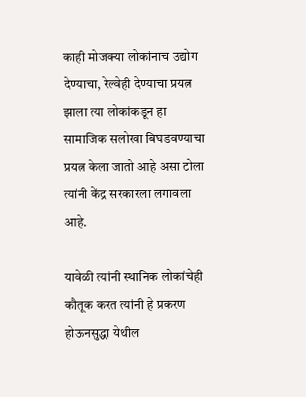काही मोजक्या लोकांनाच उद्योग देण्याचा, रेल्वेही देण्याचा प्रयत्न झाला त्या लोकांकडून हा सामाजिक सलोखा बिघडवण्याचा प्रयत्न केला जातो आहे असा टोला त्यांनी केंद्र सरकारला लगावला आहे.

यावेळी त्यांनी स्थानिक लोकांचेही कौतूक करत त्यांनी हे प्रकरण होऊनसुद्धा येथील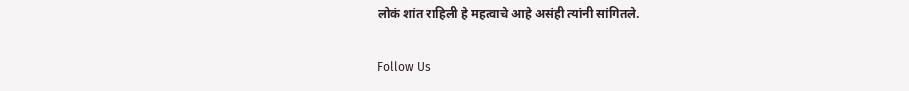लोकं शांत राहिली हे महत्वाचे आहे असंही त्यांनी सांगितले.

Follow Us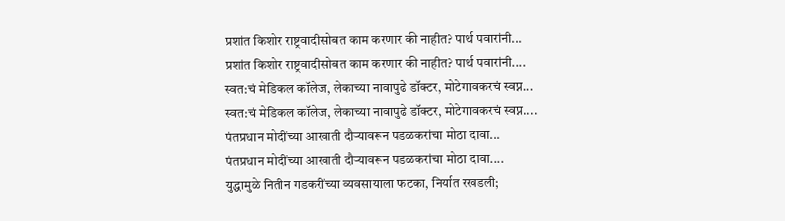प्रशांत किशोर राष्ट्रवादीसोबत काम करणार की नाहीत? पार्थ पवारांनी...
प्रशांत किशोर राष्ट्रवादीसोबत काम करणार की नाहीत? पार्थ पवारांनी....
स्वत:चं मेडिकल कॉलेज, लेकाच्या नावापुढे डॉक्टर, मोटेगावकरचं स्वप्न...
स्वत:चं मेडिकल कॉलेज, लेकाच्या नावापुढे डॉक्टर, मोटेगावकरचं स्वप्न....
पंतप्रधान मोदींच्या आखाती दौऱ्यावरून पडळकरांचा मोठा दावा...
पंतप्रधान मोदींच्या आखाती दौऱ्यावरून पडळकरांचा मोठा दावा....
युद्धामुळे नितीन गडकरींच्या व्यवसायाला फटका, निर्यात रखडली;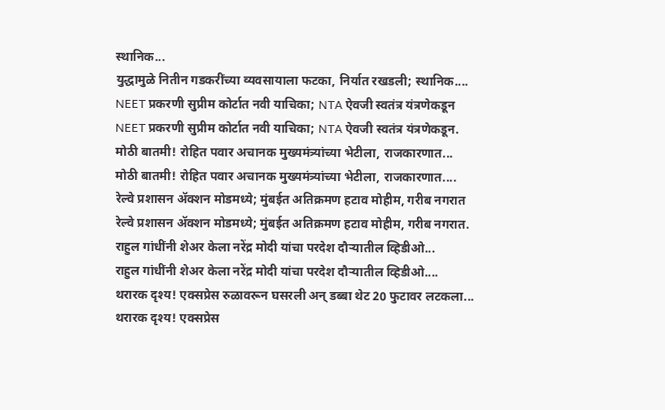स्थानिक...
युद्धामुळे नितीन गडकरींच्या व्यवसायाला फटका, निर्यात रखडली; स्थानिक....
NEET प्रकरणी सुप्रीम कोर्टात नवी याचिका; NTA ऐवजी स्वतंत्र यंत्रणेकडून
NEET प्रकरणी सुप्रीम कोर्टात नवी याचिका; NTA ऐवजी स्वतंत्र यंत्रणेकडून.
मोठी बातमी! रोहित पवार अचानक मुख्यमंत्र्यांच्या भेटीला, राजकारणात...
मोठी बातमी! रोहित पवार अचानक मुख्यमंत्र्यांच्या भेटीला, राजकारणात....
रेल्वे प्रशासन ॲक्शन मोडमध्ये; मुंबईत अतिक्रमण हटाव मोहीम, गरीब नगरात
रेल्वे प्रशासन ॲक्शन मोडमध्ये; मुंबईत अतिक्रमण हटाव मोहीम, गरीब नगरात.
राहुल गांधींनी शेअर केला नरेंद्र मोदी यांचा परदेश दौऱ्यातील व्हिडीओ...
राहुल गांधींनी शेअर केला नरेंद्र मोदी यांचा परदेश दौऱ्यातील व्हिडीओ....
थरारक दृश्य! एक्सप्रेस रुळावरून घसरली अन् डब्बा थेट 20 फुटावर लटकला...
थरारक दृश्य! एक्सप्रेस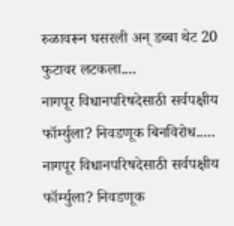रुळावरून घसरली अन् डब्बा थेट 20 फुटावर लटकला....
नागपूर विधानपरिषदेसाठी सर्वपक्षीय फॉर्म्युला? निवडणूक बिनविरोध.....
नागपूर विधानपरिषदेसाठी सर्वपक्षीय फॉर्म्युला? निवडणूक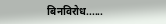बिनविरोध......